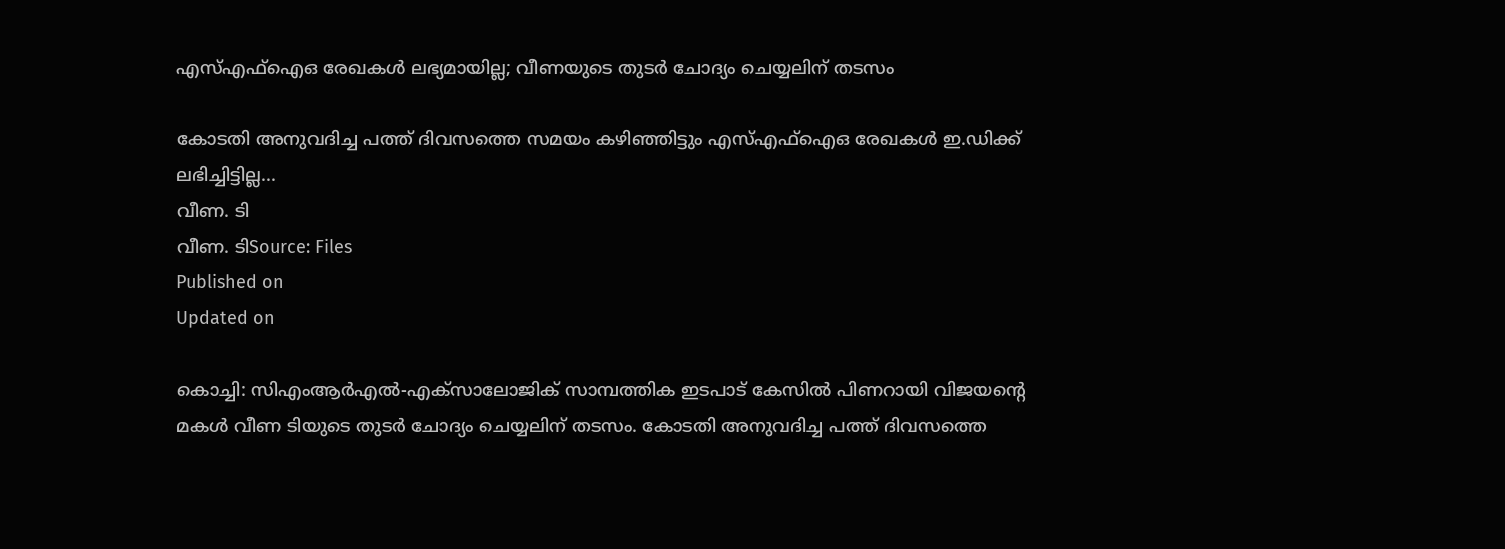എസ്എഫ്ഐഒ രേഖകൾ ലഭ്യമായില്ല; വീണയുടെ തുടർ ചോദ്യം ചെയ്യലിന് തടസം

കോടതി അനുവദിച്ച പത്ത് ദിവസത്തെ സമയം കഴിഞ്ഞിട്ടും എസ്എഫ്ഐഒ രേഖകൾ ഇ.ഡിക്ക് ലഭിച്ചിട്ടില്ല...
വീണ. ടി
വീണ. ടിSource: Files
Published on
Updated on

കൊച്ചി: സിഎംആർഎൽ-എക്സാലോജിക് സാമ്പത്തിക ഇടപാട് കേസിൽ പിണറായി വിജയൻ്റെ മകൾ വീണ ടിയുടെ തുടർ ചോദ്യം ചെയ്യലിന് തടസം. കോടതി അനുവദിച്ച പത്ത് ദിവസത്തെ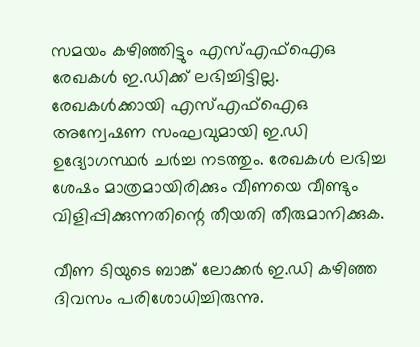സമയം കഴിഞ്ഞിട്ടും എസ്എഫ്ഐഒ രേഖകൾ ഇ.ഡിക്ക് ലഭിച്ചിട്ടില്ല. രേഖകൾക്കായി എസ്എഫ്ഐഒ അന്വേഷണ സംഘവുമായി ഇ.ഡി ഉദ്യോഗസ്ഥർ ചർച്ച നടത്തും. രേഖകൾ ലഭിച്ച ശേഷം മാത്രമായിരിക്കും വീണയെ വീണ്ടും വിളിപ്പിക്കുന്നതിന്റെ തീയതി തീരുമാനിക്കുക.

വീണ ടിയുടെ ബാങ്ക് ലോക്കർ ഇ.ഡി കഴിഞ്ഞ ദിവസം പരിശോധിച്ചിരുന്നു.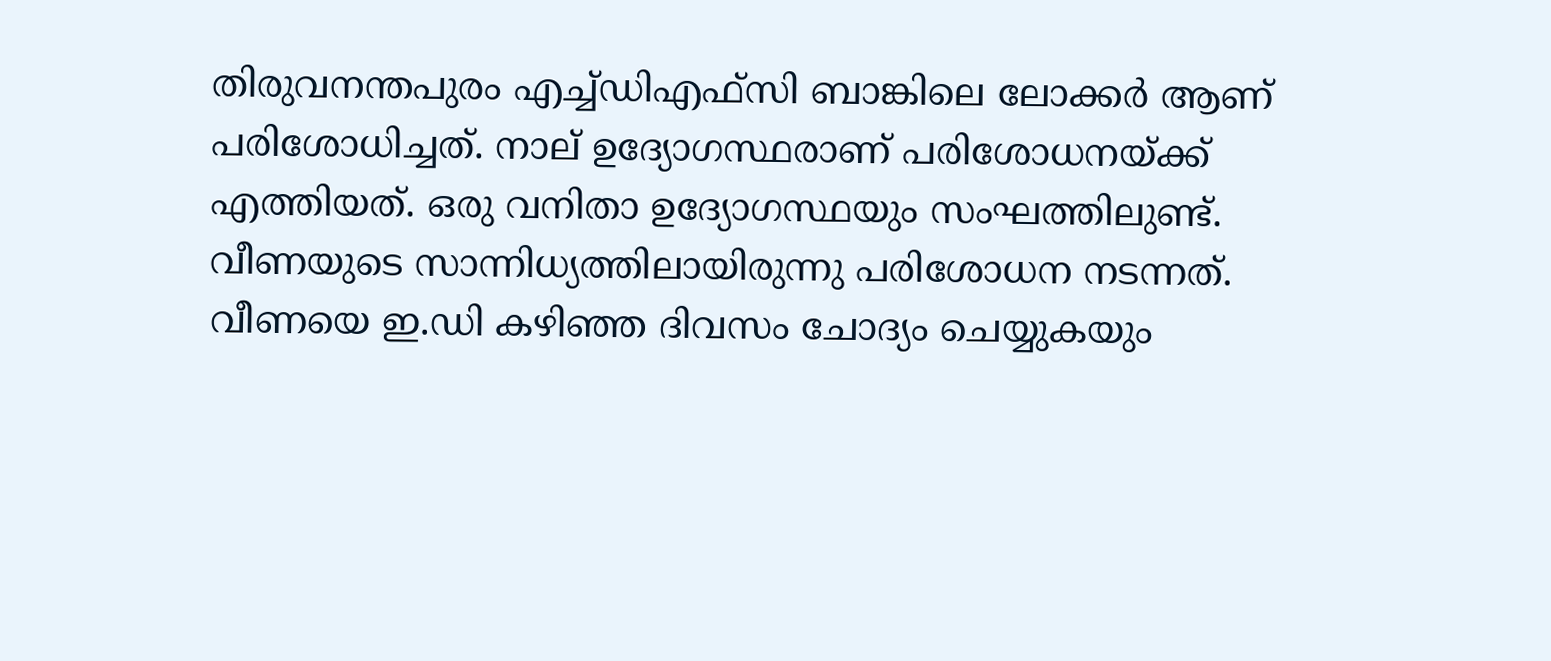തിരുവനന്തപുരം എച്ച്ഡിഎഫ്സി ബാങ്കിലെ ലോക്കർ ആണ് പരിശോധിച്ചത്. നാല് ഉദ്യോഗസ്ഥരാണ് പരിശോധനയ്ക്ക് എത്തിയത്. ഒരു വനിതാ ഉദ്യോഗസ്ഥയും സംഘത്തിലുണ്ട്. വീണയുടെ സാന്നിധ്യത്തിലായിരുന്നു പരിശോധന നടന്നത്. വീണയെ ഇ.ഡി കഴിഞ്ഞ ദിവസം ചോദ്യം ചെയ്യുകയും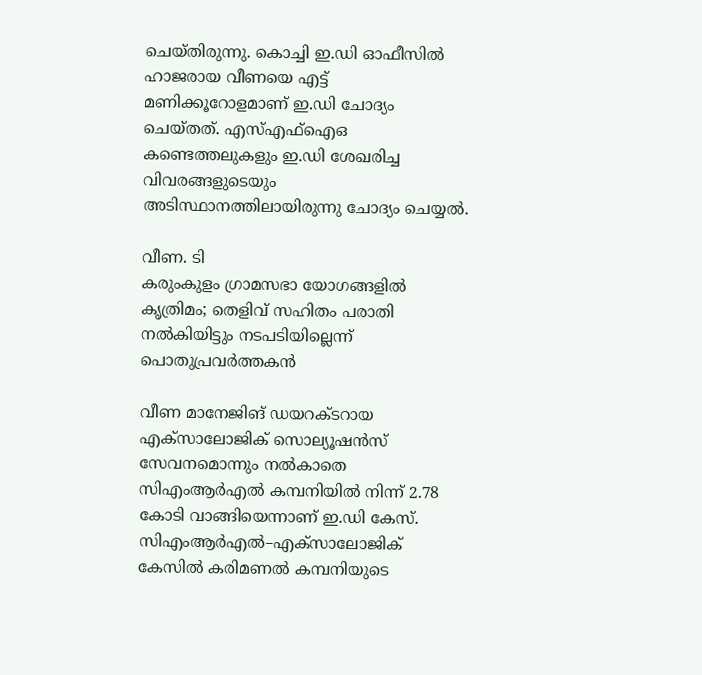ചെയ്തിരുന്നു. കൊച്ചി ഇ.ഡി ഓഫീസിൽ ഹാജരായ വീണയെ എട്ട് മണിക്കൂറോളമാണ് ഇ.ഡി ചോദ്യം ചെയ്തത്. എസ്എഫ്ഐഒ കണ്ടെത്തലുകളും ഇ.ഡി ശേഖരിച്ച വിവരങ്ങളുടെയും അടിസ്ഥാനത്തിലായിരുന്നു ചോദ്യം ചെയ്യൽ.

വീണ. ടി
കരുംകുളം ഗ്രാമസഭാ യോഗങ്ങളില്‍ കൃത്രിമം; തെളിവ് സഹിതം പരാതി നല്‍കിയിട്ടും നടപടിയില്ലെന്ന് പൊതുപ്രവർത്തകൻ

വീണ മാനേജിങ് ഡയറക്ടറായ എക്സാലോജിക് സൊല്യൂഷൻസ് സേവനമൊന്നും നൽകാതെ സിഎംആർഎൽ കമ്പനിയിൽ നിന്ന് 2.78 കോടി വാങ്ങിയെന്നാണ് ഇ.ഡി കേസ്. സിഎംആർഎൽ–എക്സാലോജിക് കേസിൽ കരിമണൽ കമ്പനിയുടെ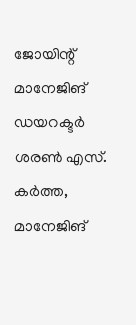ജോയിന്റ് മാനേജിങ് ഡയറക്ടർ ശരൺ എസ്. കർത്ത, മാനേജിങ്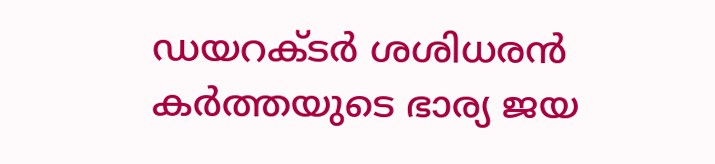ഡയറക്ടർ ശശിധരൻ കർത്തയുടെ ഭാര്യ ജയ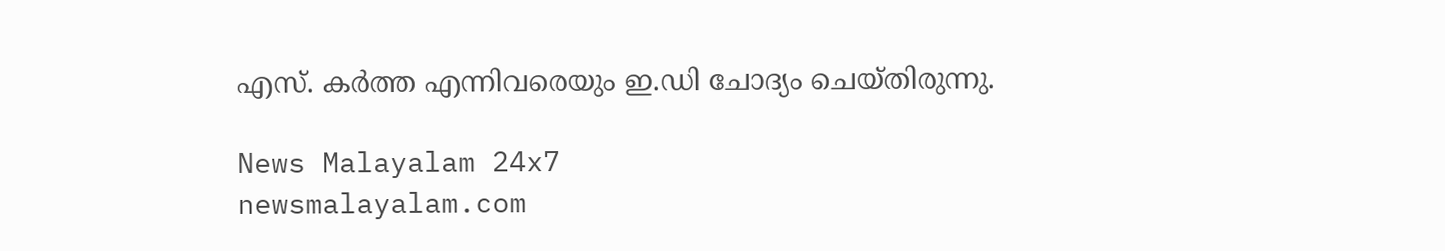എസ്. കർത്ത എന്നിവരെയും ഇ.ഡി ചോദ്യം ചെയ്തിരുന്നു.

News Malayalam 24x7
newsmalayalam.com